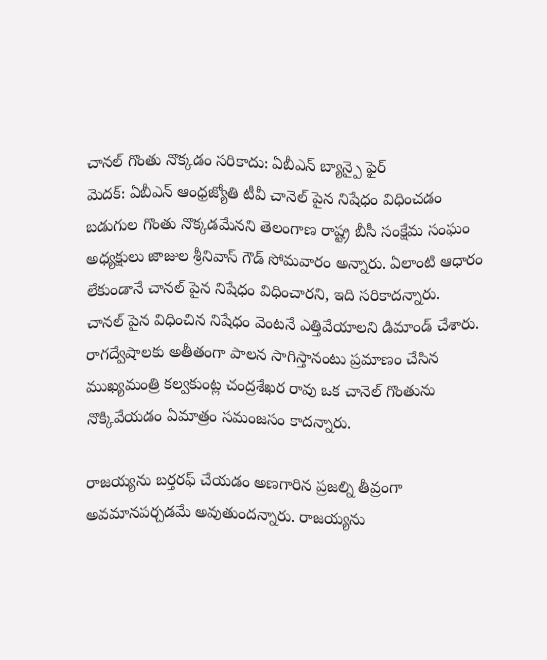చానల్ గొంతు నొక్కడం సరికాదు: ఏబీఎన్ బ్యాన్పై ఫైర్
మెదక్: ఏబీఎన్ ఆంధ్రజ్యోతి టీవీ చానెల్ పైన నిషేధం విధించడం బడుగుల గొంతు నొక్కడమేనని తెలంగాణ రాష్ట్ర బీసీ సంక్షేమ సంఘం అధ్యక్షులు జాజుల శ్రీనివాస్ గౌడ్ సోమవారం అన్నారు. ఏలాంటి ఆధారం లేకుండానే చానల్ పైన నిషేధం విధించారని, ఇది సరికాదన్నారు.
చానల్ పైన విధించిన నిషేధం వెంటనే ఎత్తివేయాలని డిమాండ్ చేశారు. రాగద్వేషాలకు అతీతంగా పాలన సాగిస్తానంటు ప్రమాణం చేసిన ముఖ్యమంత్రి కల్వకుంట్ల చంద్రశేఖర రావు ఒక చానెల్ గొంతును నొక్కివేయడం ఏమాత్రం సమంజసం కాదన్నారు.

రాజయ్యను బర్తరఫ్ చేయడం అణగారిన ప్రజల్ని తీవ్రంగా అవమానపర్చడమే అవుతుందన్నారు. రాజయ్యను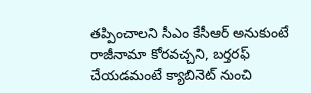తప్పించాలని సీఎం కేసీఆర్ అనుకుంటే రాజీనామా కోరవచ్చని, బర్తరఫ్ చేయడమంటే క్యాబినెట్ నుంచి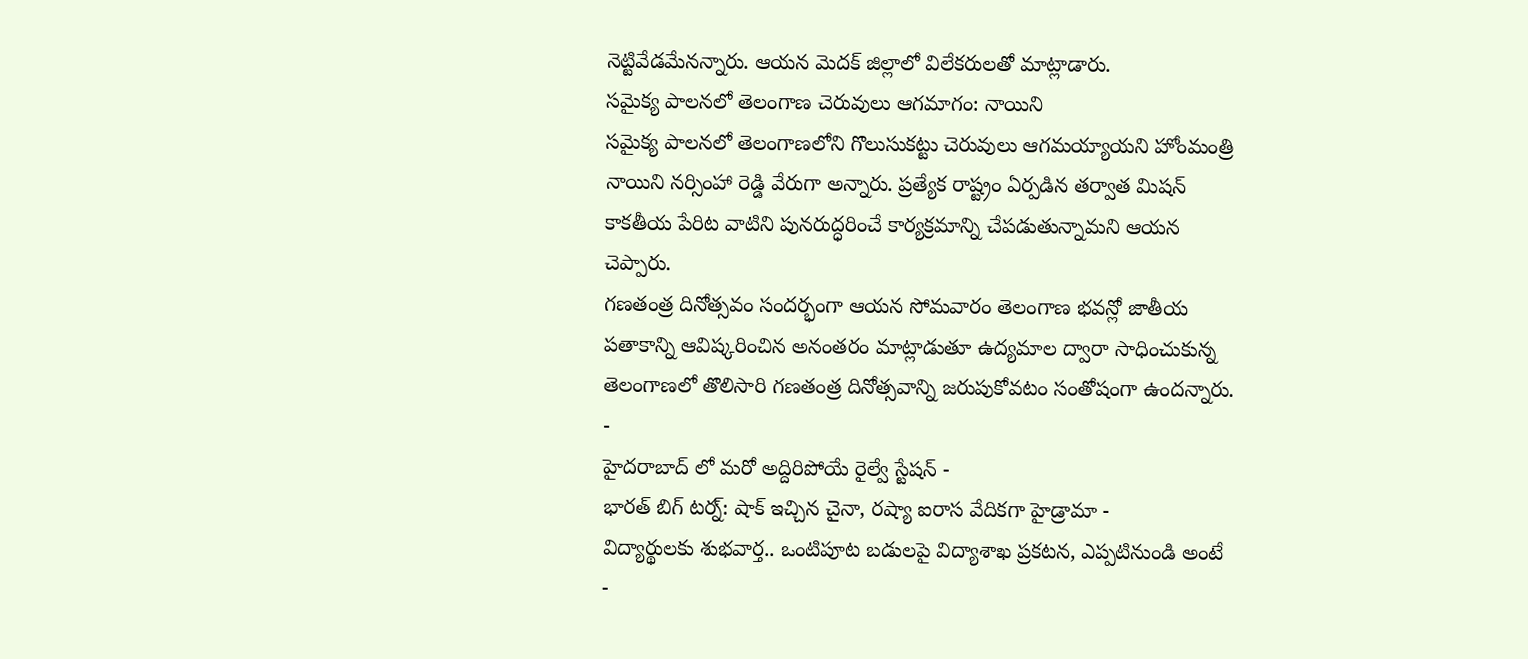నెట్టివేడమేనన్నారు. ఆయన మెదక్ జిల్లాలో విలేకరులతో మాట్లాడారు.
సమైక్య పాలనలో తెలంగాణ చెరువులు ఆగమాగం: నాయిని
సమైక్య పాలనలో తెలంగాణలోని గొలుసుకట్టు చెరువులు ఆగమయ్యాయని హోంమంత్రి నాయిని నర్సింహా రెడ్డి వేరుగా అన్నారు. ప్రత్యేక రాష్ట్రం ఏర్పడిన తర్వాత మిషన్ కాకతీయ పేరిట వాటిని పునరుద్ధరించే కార్యక్రమాన్ని చేపడుతున్నామని ఆయన చెప్పారు.
గణతంత్ర దినోత్సవం సందర్భంగా ఆయన సోమవారం తెలంగాణ భవన్లో జాతీయ పతాకాన్ని ఆవిష్కరించిన అనంతరం మాట్లాడుతూ ఉద్యమాల ద్వారా సాధించుకున్న తెలంగాణలో తొలిసారి గణతంత్ర దినోత్సవాన్ని జరుపుకోవటం సంతోషంగా ఉందన్నారు.
-
హైదరాబాద్ లో మరో అద్దిరిపోయే రైల్వే స్టేషన్ -
భారత్ బిగ్ టర్న్: షాక్ ఇచ్చిన చైనా, రష్యా ఐరాస వేదికగా హైడ్రామా -
విద్యార్థులకు శుభవార్త.. ఒంటిపూట బడులపై విద్యాశాఖ ప్రకటన, ఎప్పటినుండి అంటే -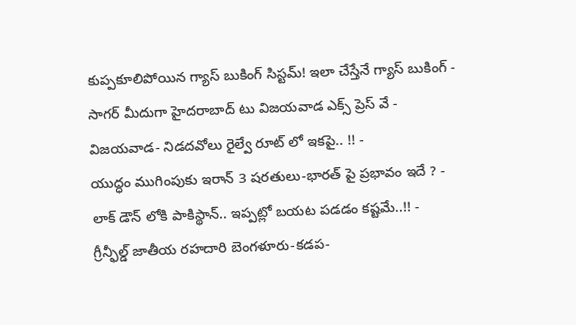కుప్పకూలిపోయిన గ్యాస్ బుకింగ్ సిస్టమ్! ఇలా చేస్తేనే గ్యాస్ బుకింగ్ -
సాగర్ మీదుగా హైదరాబాద్ టు విజయవాడ ఎక్స్ ప్రెస్ వే -
విజయవాడ- నిడదవోలు రైల్వే రూట్ లో ఇకపై.. !! -
యుద్ధం ముగింపుకు ఇరాన్ 3 షరతులు-భారత్ పై ప్రభావం ఇదే ? -
లాక్ డౌన్ లోకి పాకిస్థాన్.. ఇప్పట్లో బయట పడడం కష్టమే..!! -
గ్రీన్ఫీల్డ్ జాతీయ రహదారి బెంగళూరు-కడప-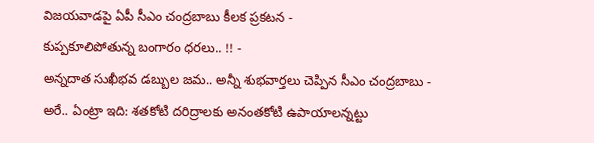విజయవాడపై ఏపీ సీఎం చంద్రబాబు కీలక ప్రకటన -
కుప్పకూలిపోతున్న బంగారం ధరలు.. !! -
అన్నదాత సుఖీభవ డబ్బుల జమ.. అన్నీ శుభవార్తలు చెప్పిన సీఎం చంద్రబాబు -
అరే.. ఏంట్రా ఇది: శతకోటి దరిద్రాలకు అనంతకోటి ఉపాయాలన్నట్టు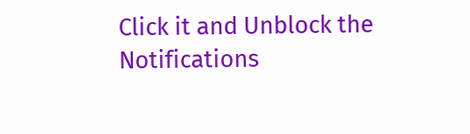Click it and Unblock the Notifications